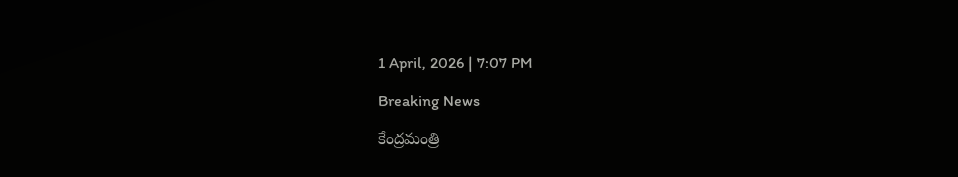1 April, 2026 | 7:07 PM

Breaking News

కేంద్రమంత్రి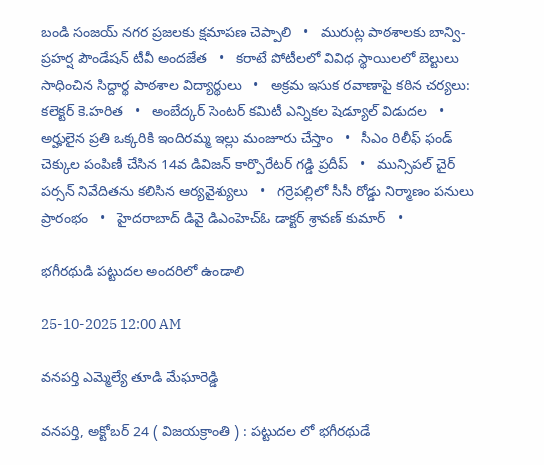బండి సంజయ్ నగర ప్రజలకు క్షమాపణ చెప్పాలి   •   మురుట్ల పాఠశాలకు బాన్వి-ప్రహర్ష పౌండేషన్ టీవీ అందజేత   •   కరాటే పోటీలలో వివిధ స్థాయిలలో బెల్టులు సాధించిన సిద్దార్థ పాఠశాల విద్యార్థులు   •   అక్రమ ఇసుక రవాణాపై కఠిన చర్యలు: కలెక్టర్ కె.హరిత   •   అంబేద్కర్ సెంటర్ కమిటీ ఎన్నికల షెడ్యూల్ విడుదల   •   అర్హులైన ప్రతి ఒక్కరికి ఇందిరమ్మ ఇల్లు మంజూరు చేస్తాం   •   సీఎం రిలీఫ్ ఫండ్ చెక్కుల పంపిణీ చేసిన 14వ డివిజన్ కార్పొరేటర్ గడ్డి ప్రదీప్   •   మున్సిపల్ చైర్ పర్సన్ నివేదితను కలిసిన ఆర్యవైశ్యులు   •   గర్రెపల్లిలో సీసీ రోడ్డు నిర్మాణం పనులు ప్రారంభం   •   హైదరాబాద్ డివై డిఎంహెచ్ఓ డాక్టర్ శ్రావణ్ కుమార్   •

భగీరథుడి పట్టుదల అందరిలో ఉండాలి

25-10-2025 12:00 AM

వనపర్తి ఎమ్మెల్యే తూడి మేఘారెడ్డి

వనపర్తి, అక్టోబర్ 24 ( విజయక్రాంతి ) : పట్టుదల లో భగీరథుడే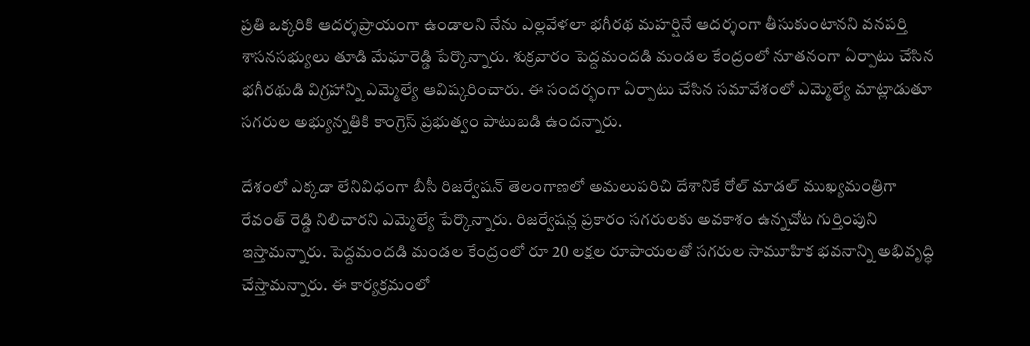ప్రతి ఒక్కరికి ఆదర్శప్రాయంగా ఉండాలని నేను ఎల్లవేళలా భగీరథ మహర్షినే ఆదర్శంగా తీసుకుంటానని వనపర్తి శాసనసభ్యులు తూడి మేఘారెడ్డి పేర్కొన్నారు. శుక్రవారం పెద్దమందడి మండల కేంద్రంలో నూతనంగా ఏర్పాటు చేసిన భగీరథుడి విగ్రహాన్ని ఎమ్మెల్యే ఆవిష్కరించారు. ఈ సందర్భంగా ఏర్పాటు చేసిన సమావేశంలో ఎమ్మెల్యే మాట్లాడుతూ సగరుల అభ్యున్నతికి కాంగ్రెస్ ప్రభుత్వం పాటుబడి ఉందన్నారు.

దేశంలో ఎక్కడా లేనివిధంగా బీసీ రిజర్వేషన్ తెలంగాణలో అమలుపరిచి దేశానికే రోల్ మాడల్ ముఖ్యమంత్రిగా రేవంత్ రెడ్డి నిలిచారని ఎమ్మెల్యే పేర్కొన్నారు. రిజర్వేషన్ల ప్రకారం సగరులకు అవకాశం ఉన్నచోట గుర్తింపుని ఇస్తామన్నారు. పెద్దమందడి మండల కేంద్రంలో రూ 20 లక్షల రూపాయలతో సగరుల సామూహిక భవనాన్ని అభివృద్ధి చేస్తామన్నారు. ఈ కార్యక్రమంలో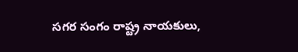సగర సంగం రాష్ట్ర నాయకులు,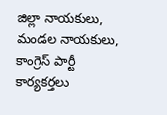జిల్లా నాయకులు, మండల నాయకులు, కాంగ్రెస్ పార్టీ కార్యకర్తలు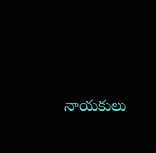నాయకులు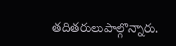తదితరులుపాల్గొన్నారు.